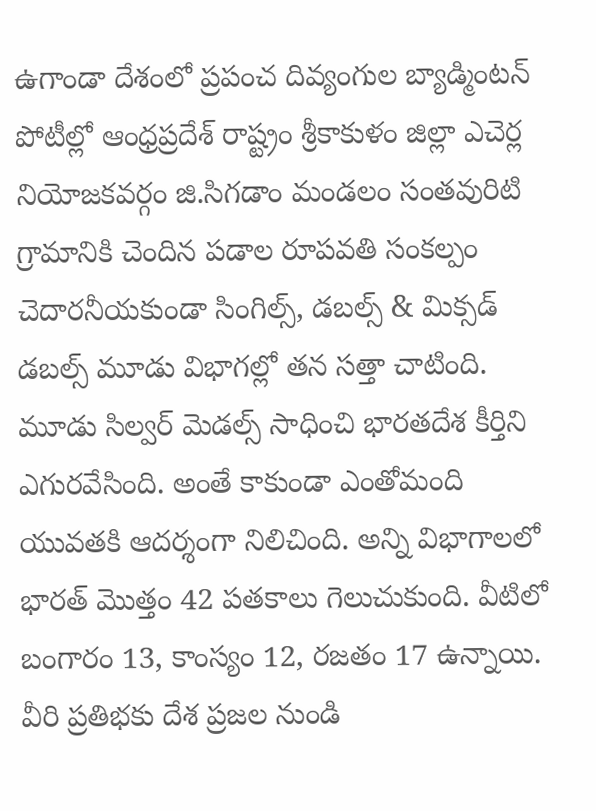ఉగాండా దేశంలో ప్రపంచ దివ్యంగుల బ్యాడ్మింటన్ పోటీల్లో ఆంధ్రప్రదేశ్ రాష్ట్రం శ్రీకాకుళం జిల్లా ఎచెర్ల నియోజకవర్గం జి.సిగడాం మండలం సంతవురిటి గ్రామానికి చెందిన పడాల రూపవతి సంకల్పం చెదారనీయకుండా సింగిల్స్, డబల్స్ & మిక్సడ్ డబల్స్ మూడు విభాగల్లో తన సత్తా చాటింది. మూడు సిల్వర్ మెడల్స్ సాధించి భారతదేశ కీర్తిని ఎగురవేసింది. అంతే కాకుండా ఎంతోమంది యువతకి ఆదర్శంగా నిలిచింది. అన్ని విభాగాలలో భారత్ మొత్తం 42 పతకాలు గెలుచుకుంది. వీటిలో బంగారం 13, కాంస్యం 12, రజతం 17 ఉన్నాయి. వీరి ప్రతిభకు దేశ ప్రజల నుండి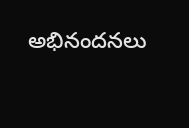అభినందనలు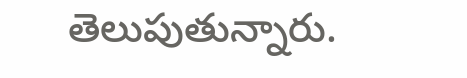తెలుపుతున్నారు.